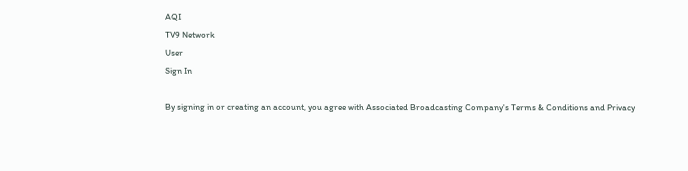AQI
TV9 Network
User
Sign In

By signing in or creating an account, you agree with Associated Broadcasting Company's Terms & Conditions and Privacy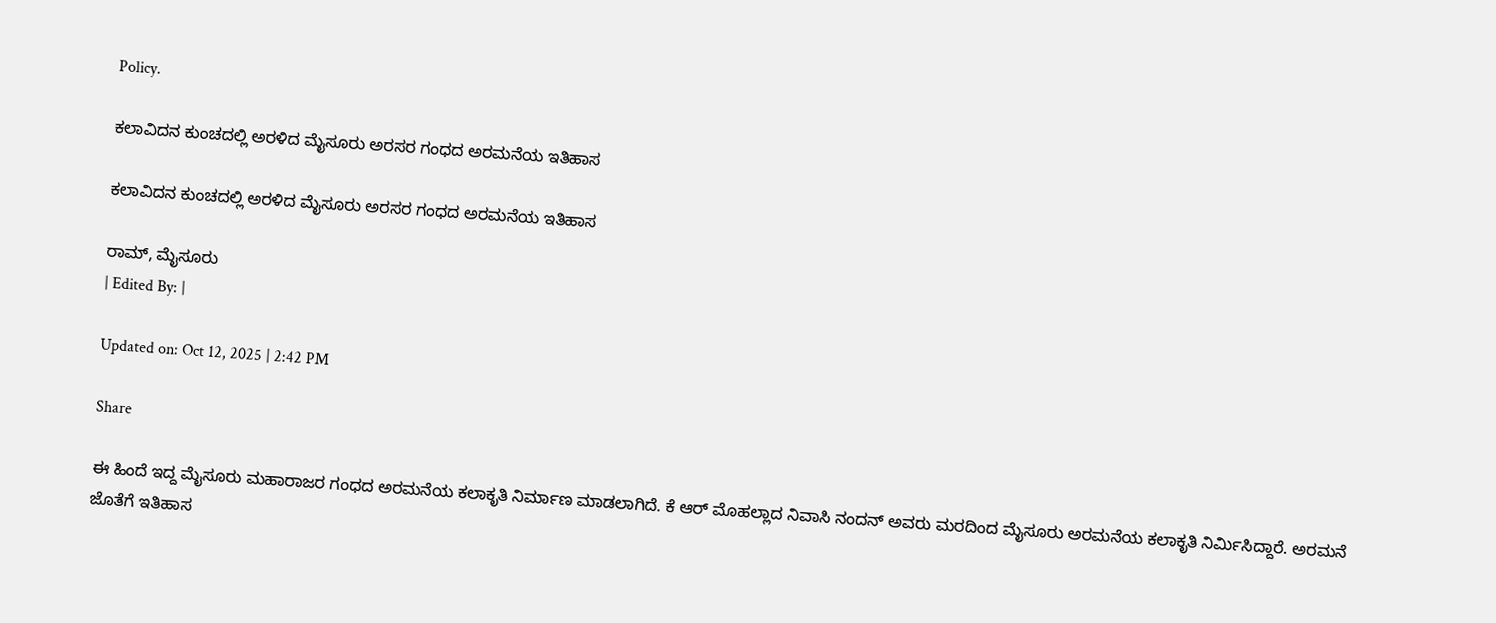Policy.

ಕಲಾವಿದನ ಕುಂಚದಲ್ಲಿ ಅರಳಿದ ಮೈಸೂರು ಅರಸರ ಗಂಧದ ಅರಮನೆಯ ಇತಿಹಾಸ

ಕಲಾವಿದನ ಕುಂಚದಲ್ಲಿ ಅರಳಿದ ಮೈಸೂರು ಅರಸರ ಗಂಧದ ಅರಮನೆಯ ಇತಿಹಾಸ

ರಾಮ್, ಮೈಸೂರು
| Edited By: |

Updated on: Oct 12, 2025 | 2:42 PM

Share

ಈ ಹಿಂದೆ ಇದ್ದ ಮೈಸೂರು ಮಹಾರಾಜರ ಗಂಧದ ಅರಮನೆಯ ಕಲಾಕೃತಿ ನಿರ್ಮಾಣ ಮಾಡಲಾಗಿದೆ. ಕೆ ಆರ್ ಮೊಹಲ್ಲಾದ ನಿವಾಸಿ ನಂದನ್ ಅವರು ಮರದಿಂದ ಮೈಸೂರು ಅರಮನೆಯ ಕಲಾಕೃತಿ ನಿರ್ಮಿಸಿದ್ದಾರೆ. ಅರಮನೆ ಜೊತೆಗೆ ಇತಿಹಾಸ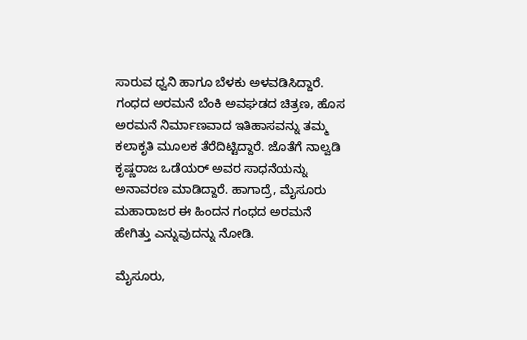ಸಾರುವ ಧ್ವನಿ‌ ಹಾಗೂ ಬೆಳಕು ಅಳವಡಿಸಿದ್ದಾರೆ. ಗಂಧದ ಅರಮನೆ‌ ಬೆಂಕಿ ಅವಘಡದ ಚಿತ್ರಣ, ಹೊಸ ಅರಮನೆ ನಿರ್ಮಾಣವಾದ ಇತಿಹಾಸವನ್ನು ತಮ್ಮ ಕಲಾಕೃತಿ ಮೂಲಕ ತೆರೆದಿಟ್ಟಿದ್ದಾರೆ. ಜೊತೆಗೆ ನಾಲ್ವಡಿ ಕೃಷ್ಣರಾಜ ಒಡೆಯರ್ ಅವರ ಸಾಧನೆಯನ್ನು ಅನಾವರಣ ಮಾಡಿದ್ದಾರೆ. ಹಾಗಾದ್ರೆ, ಮೈಸೂರು ಮಹಾರಾಜರ ಈ ಹಿಂದನ ಗಂಧದ ಅರಮನೆ ಹೇಗಿತ್ತು ಎನ್ನುವುದನ್ನು ನೋಡಿ.

ಮೈಸೂರು,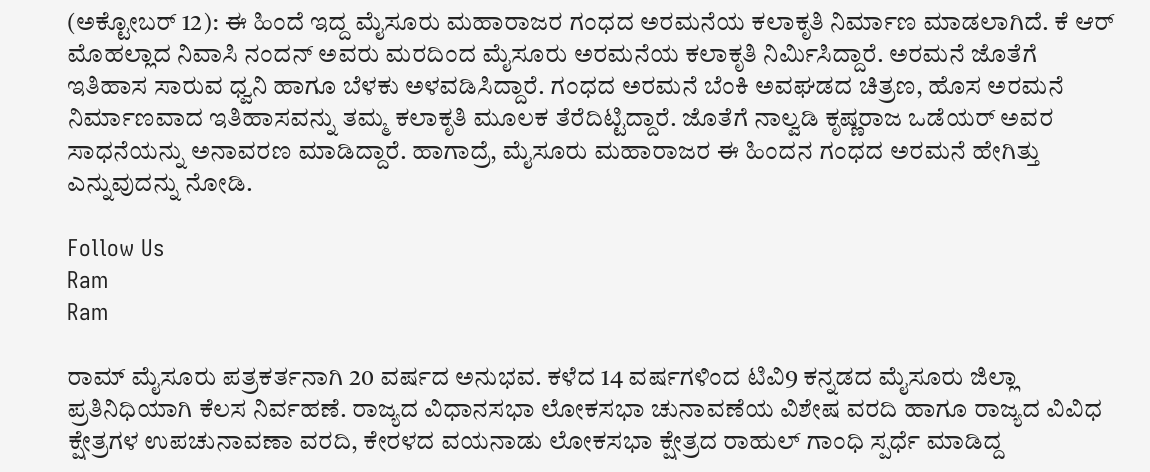(ಅಕ್ಟೋಬರ್ 12): ಈ ಹಿಂದೆ ಇದ್ದ ಮೈಸೂರು ಮಹಾರಾಜರ ಗಂಧದ ಅರಮನೆಯ ಕಲಾಕೃತಿ ನಿರ್ಮಾಣ ಮಾಡಲಾಗಿದೆ. ಕೆ ಆರ್ ಮೊಹಲ್ಲಾದ ನಿವಾಸಿ ನಂದನ್ ಅವರು ಮರದಿಂದ ಮೈಸೂರು ಅರಮನೆಯ ಕಲಾಕೃತಿ ನಿರ್ಮಿಸಿದ್ದಾರೆ. ಅರಮನೆ ಜೊತೆಗೆ ಇತಿಹಾಸ ಸಾರುವ ಧ್ವನಿ‌ ಹಾಗೂ ಬೆಳಕು ಅಳವಡಿಸಿದ್ದಾರೆ. ಗಂಧದ ಅರಮನೆ‌ ಬೆಂಕಿ ಅವಘಡದ ಚಿತ್ರಣ, ಹೊಸ ಅರಮನೆ ನಿರ್ಮಾಣವಾದ ಇತಿಹಾಸವನ್ನು ತಮ್ಮ ಕಲಾಕೃತಿ ಮೂಲಕ ತೆರೆದಿಟ್ಟಿದ್ದಾರೆ. ಜೊತೆಗೆ ನಾಲ್ವಡಿ ಕೃಷ್ಣರಾಜ ಒಡೆಯರ್ ಅವರ ಸಾಧನೆಯನ್ನು ಅನಾವರಣ ಮಾಡಿದ್ದಾರೆ. ಹಾಗಾದ್ರೆ, ಮೈಸೂರು ಮಹಾರಾಜರ ಈ ಹಿಂದನ ಗಂಧದ ಅರಮನೆ ಹೇಗಿತ್ತು ಎನ್ನುವುದನ್ನು ನೋಡಿ.

Follow Us
Ram
Ram

ರಾಮ್ ಮೈಸೂರು ಪತ್ರಕರ್ತನಾಗಿ 20 ವರ್ಷದ ಅನುಭವ. ಕಳೆದ 14 ವರ್ಷಗಳಿಂದ ಟಿವಿ9 ಕನ್ನಡದ ಮೈಸೂರು ಜಿಲ್ಲಾ ಪ್ರತಿನಿಧಿಯಾಗಿ ಕೆಲಸ ನಿರ್ವಹಣೆ. ರಾಜ್ಯದ ವಿಧಾನಸಭಾ ಲೋಕಸಭಾ ಚುನಾವಣೆಯ ವಿಶೇಷ ವರದಿ ಹಾಗೂ ರಾಜ್ಯದ ವಿವಿಧ ಕ್ಷೇತ್ರಗಳ ಉಪಚುನಾವಣಾ ವರದಿ, ಕೇರಳದ ವಯನಾಡು ಲೋಕಸಭಾ ಕ್ಷೇತ್ರದ ರಾಹುಲ್ ಗಾಂಧಿ ಸ್ಪರ್ಧೆ ಮಾಡಿದ್ದ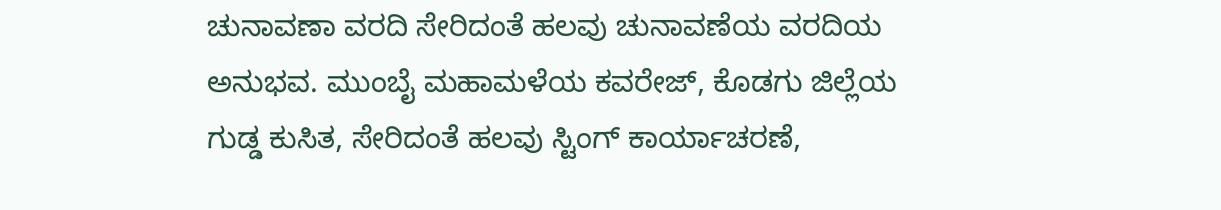ಚುನಾವಣಾ ವರದಿ ಸೇರಿದಂತೆ ಹಲವು ಚುನಾವಣೆಯ ವರದಿಯ ಅನುಭವ. ಮುಂಬೈ ಮಹಾಮಳೆಯ ಕವರೇಜ್, ಕೊಡಗು ಜಿಲ್ಲೆಯ ಗುಡ್ಡ ಕುಸಿತ, ಸೇರಿದಂತೆ ಹಲವು ಸ್ಟಿಂಗ್ ಕಾರ್ಯಾಚರಣೆ,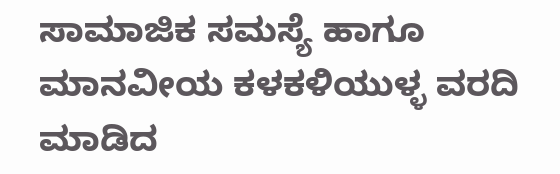ಸಾಮಾಜಿಕ‌ ಸಮಸ್ಯೆ ಹಾಗೂ ಮಾನವೀಯ ಕಳಕಳಿಯುಳ್ಳ ವರದಿ ಮಾಡಿದ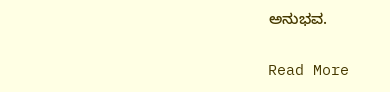ಅನುಭವ.

Read More